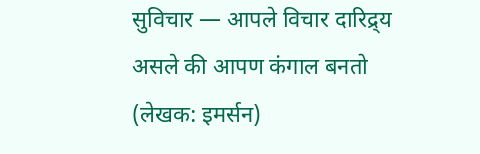सुविचार — आपले विचार दारिद्र्य असले की आपण कंगाल बनतो (लेखक: इमर्सन)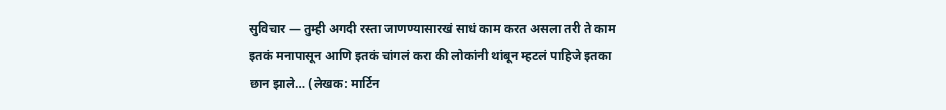सुविचार — तुम्ही अगदी रस्ता जाणण्यासारखं साधं काम करत असला तरी ते काम इतकं मनापासून आणि इतकं चांगलं करा की लोकांनी थांबून म्हटलं पाहिजे इतका छान झाले… (लेखक: मार्टिन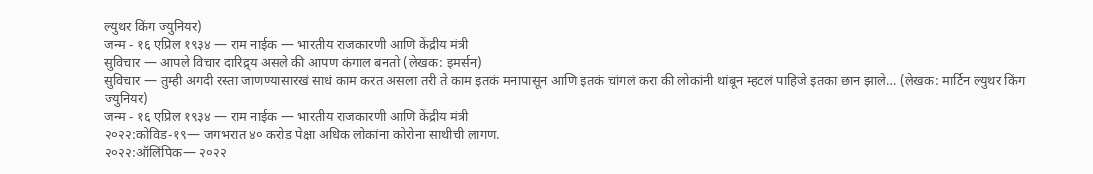ल्युथर किंग ज्युनियर)
जन्म - १६ एप्रिल १९३४ — राम नाईक — भारतीय राजकारणी आणि केंद्रीय मंत्री
सुविचार — आपले विचार दारिद्र्य असले की आपण कंगाल बनतो (लेखक: इमर्सन)
सुविचार — तुम्ही अगदी रस्ता जाणण्यासारखं साधं काम करत असला तरी ते काम इतकं मनापासून आणि इतकं चांगलं करा की लोकांनी थांबून म्हटलं पाहिजे इतका छान झाले… (लेखक: मार्टिन ल्युथर किंग ज्युनियर)
जन्म - १६ एप्रिल १९३४ — राम नाईक — भारतीय राजकारणी आणि केंद्रीय मंत्री
२०२२:कोविड-१९— जगभरात ४० करोड पेक्षा अधिक लोकांना कोरोना साथीची लागण.
२०२२:ऑलिंपिक— २०२२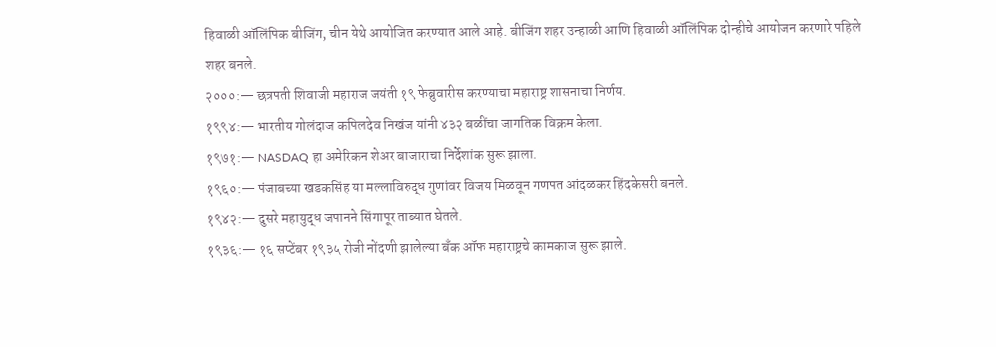हिवाळी ऑलिंपिक बीजिंग, चीन येथे आयोजित करण्यात आले आहे. बीजिंग शहर उन्हाळी आणि हिवाळी ऑलिंपिक दोन्हीचे आयोजन करणारे पहिले शहर बनले.
२०००:— छत्रपती शिवाजी महाराज जयंती १९ फेब्रुवारीस करण्याचा महाराष्ट्र शासनाचा निर्णय.
१९९४:— भारतीय गोलंदाज कपिलदेव निखंज यांनी ४३२ बळींचा जागतिक विक्रम केला.
१९७१:— NASDAQ हा अमेरिकन शेअर बाजाराचा निर्देशांक सुरू झाला.
१९६०:— पंजाबच्या खडकसिंह या मल्लाविरुद्ध गुणांवर विजय मिळवून गणपत आंदळकर हिंदकेसरी बनले.
१९४२:— दुसरे महायुद्ध जपानने सिंगापूर ताब्यात घेतले.
१९३६:— १६ सप्टेंबर १९३५ रोजी नोंदणी झालेल्या बँक ऑफ महाराष्ट्रचे कामकाज सुरू झाले.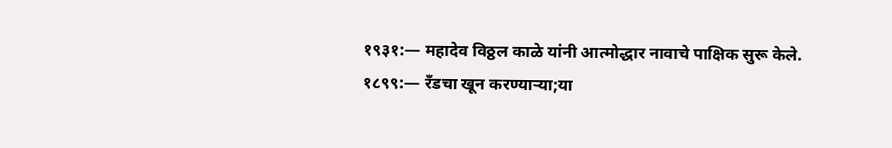१९३१:— महादेव विठ्ठल काळे यांनी आत्मोद्धार नावाचे पाक्षिक सुरू केले.
१८९९:— रँडचा खून करण्याऱ्या;या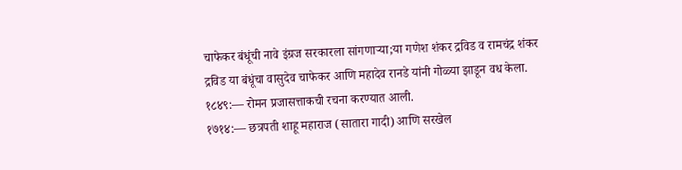चाफेकर बंधूंची नावे इंग्रज सरकारला सांगणाऱ्या;या गणेश शंकर द्रविड व रामचंद्र शंकर द्रविड या बंधूंचा वासुदेव चाफेकर आणि महादेव रानडे यांनी गोळ्या झाडून वध केला.
१८४९:— रोमन प्रजासत्ताकची रचना करण्यात आली.
१७१४:— छत्रपती शाहू महाराज (सातारा गादी) आणि सरखेल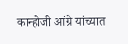कान्होजी आंग्रे यांच्यात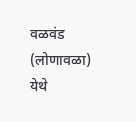वळवंड (लोणावळा) येथे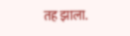तह झाला.